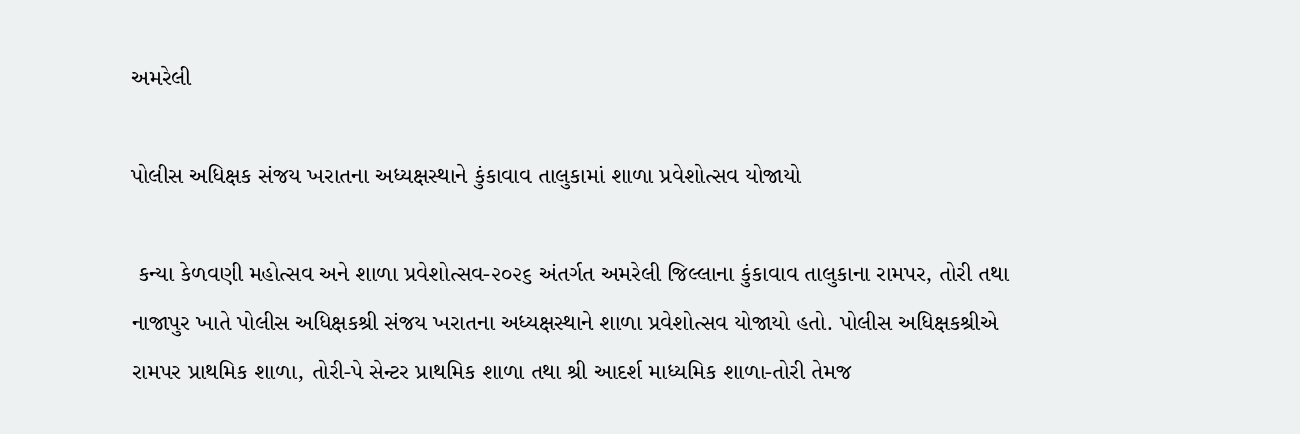અમરેલી

પોલીસ અધિક્ષક સંજય ખરાતના અધ્યક્ષસ્થાને કુંકાવાવ તાલુકામાં શાળા પ્રવેશોત્સવ યોજાયો

 કન્યા કેળવણી મહોત્સવ અને શાળા પ્રવેશોત્સવ-૨૦૨૬ અંતર્ગત અમરેલી જિલ્લાના કુંકાવાવ તાલુકાના રામપર, તોરી તથા નાજાપુર ખાતે પોલીસ અધિક્ષકશ્રી સંજય ખરાતના અધ્યક્ષસ્થાને શાળા પ્રવેશોત્સવ યોજાયો હતો. પોલીસ અધિક્ષકશ્રીએ રામપર પ્રાથમિક શાળા, તોરી-પે સેન્ટર પ્રાથમિક શાળા તથા શ્રી આદર્શ માધ્યમિક શાળા-તોરી તેમજ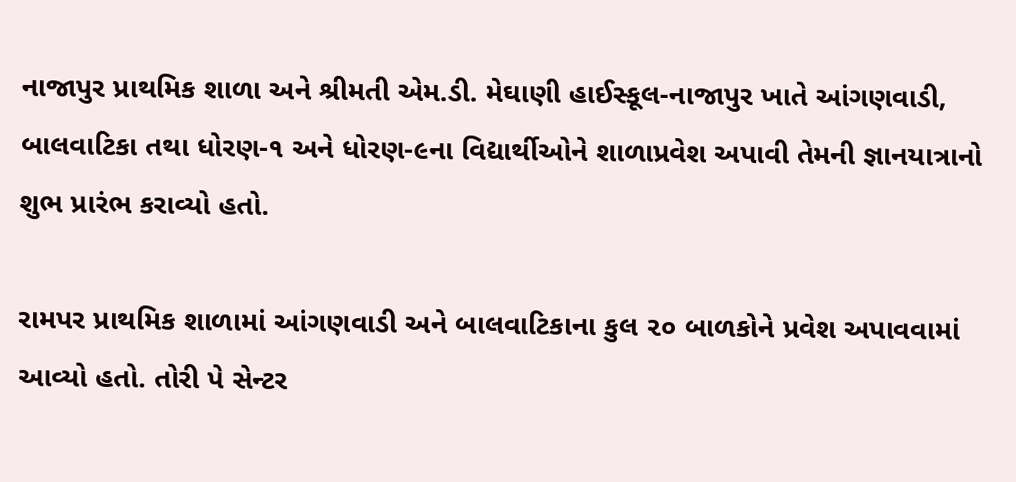નાજાપુર પ્રાથમિક શાળા અને શ્રીમતી એમ.ડી. મેઘાણી હાઈસ્કૂલ-નાજાપુર ખાતે આંગણવાડી, બાલવાટિકા તથા ધોરણ-૧ અને ધોરણ-૯ના વિદ્યાર્થીઓને શાળાપ્રવેશ અપાવી તેમની જ્ઞાનયાત્રાનો શુભ પ્રારંભ કરાવ્યો હતો.

રામપર પ્રાથમિક શાળામાં આંગણવાડી અને બાલવાટિકાના કુલ ૨૦ બાળકોને પ્રવેશ અપાવવામાં આવ્યો હતો. તોરી પે સેન્ટર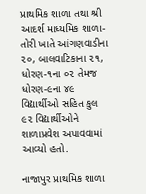પ્રાથમિક શાળા તથા શ્રી આદર્શ માધ્યમિક શાળા-તોરી ખાતે આંગણવાડીના ૨૦, બાલવાટિકાના ૨૧, ધોરણ-૧ના ૦૨ તેમજ ધોરણ-૯ના ૪૯ વિદ્યાર્થીઓ સહિત કુલ ૯૨ વિદ્યાર્થીઓને શાળાપ્રવેશ અપાવવામાં આવ્યો હતો.

નાજાપુર પ્રાથમિક શાળા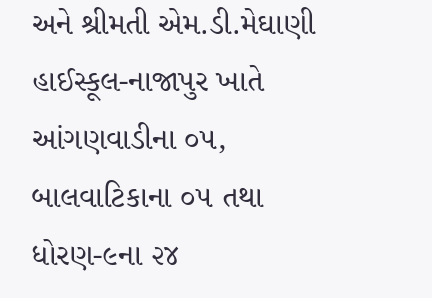અને શ્રીમતી એમ.ડી.મેઘાણી હાઈસ્કૂલ-નાજાપુર ખાતે આંગણવાડીના ૦૫, બાલવાટિકાના ૦૫ તથા ધોરણ-૯ના ૨૪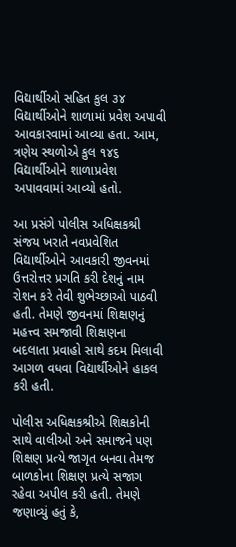વિદ્યાર્થીઓ સહિત કુલ ૩૪ વિદ્યાર્થીઓને શાળામાં પ્રવેશ અપાવી આવકારવામાં આવ્યા હતા. આમ, ત્રણેય સ્થળોએ કુલ ૧૪૬ વિદ્યાર્થીઓને શાળાપ્રવેશ અપાવવામાં આવ્યો હતો.

આ પ્રસંગે પોલીસ અધિક્ષકશ્રી સંજય ખરાતે નવપ્રવેશિત વિદ્યાર્થીઓને આવકારી જીવનમાં ઉત્તરોત્તર પ્રગતિ કરી દેશનું નામ રોશન કરે તેવી શુભેચ્છાઓ પાઠવી હતી. તેમણે જીવનમાં શિક્ષણનું મહત્ત્વ સમજાવી શિક્ષણના બદલાતા પ્રવાહો સાથે કદમ મિલાવી આગળ વધવા વિદ્યાર્થીઓને હાકલ કરી હતી.

પોલીસ અધિક્ષકશ્રીએ શિક્ષકોની સાથે વાલીઓ અને સમાજને પણ શિક્ષણ પ્રત્યે જાગૃત બનવા તેમજ બાળકોના શિક્ષણ પ્રત્યે સજાગ રહેવા અપીલ કરી હતી. તેમણે જણાવ્યું હતું કે,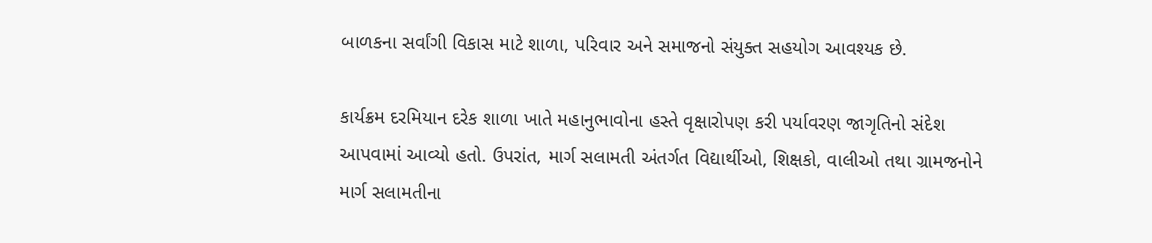બાળકના સર્વાંગી વિકાસ માટે શાળા, પરિવાર અને સમાજનો સંયુક્ત સહયોગ આવશ્યક છે.

કાર્યક્રમ દરમિયાન દરેક શાળા ખાતે મહાનુભાવોના હસ્તે વૃક્ષારોપણ કરી પર્યાવરણ જાગૃતિનો સંદેશ આપવામાં આવ્યો હતો. ઉપરાંત, માર્ગ સલામતી અંતર્ગત વિદ્યાર્થીઓ, શિક્ષકો, વાલીઓ તથા ગ્રામજનોને માર્ગ સલામતીના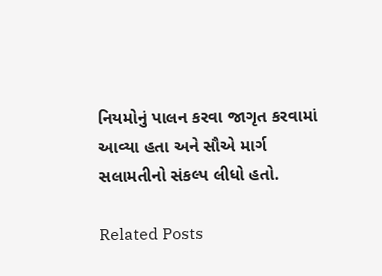નિયમોનું પાલન કરવા જાગૃત કરવામાં આવ્યા હતા અને સૌએ માર્ગ સલામતીનો સંકલ્પ લીધો હતો.

Related Posts